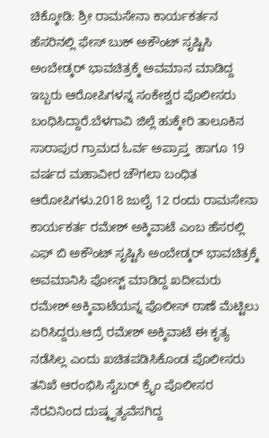ಚಿಕ್ಕೋಡಿ: ಶ್ರೀ ರಾಮಸೇನಾ ಕಾರ್ಯಕರ್ತನ ಹೆಸರಿನಲ್ಲಿ ಫೇಸ್ ಬುಕ್ ಅಕೌಂಟ್ ಸೃಷ್ಟಿಸಿ ಅಂಬೇಡ್ಕರ್ ಭಾವಚಿತ್ರಕ್ಕೆ ಅವಮಾನ ಮಾಡಿದ್ದ ಇಬ್ಬರು ಆರೋಪಿಗಳನ್ನ ಸಂಕೇಶ್ವರ ಪೊಲೀಸರು ಬಂಧಿಸಿದ್ದಾರೆ.ಬೆಳಗಾವಿ ಜಿಲ್ಲೆ ಹುಕ್ಕೇರಿ ತಾಲೂಕಿನ ಸಾರಾಪುರ ಗ್ರಾಮದ ಓರ್ವ ಅಪ್ರಾಪ್ತ  ಹಾಗೂ 19 ವರ್ಷದ ಮಹಾವೀರ ಚೌಗಲಾ ಬಂಧಿತ ಆರೋಪಿಗಳು.2018 ಜುಲೈ 12 ರಂದು ರಾಮಸೇನಾ ಕಾರ್ಯಕರ್ತ ರಮೇಶ್ ಅಕ್ಕಿವಾಟೆ ಎಂಬ ಹೆಸರಲ್ಲಿ ಎಫ್ ಬಿ ಅಕೌಂಟ್ ಸೃಷ್ಟಿಸಿ ಅಂಬೇಡ್ಕರ್ ಭಾವಚಿತ್ರಕ್ಕೆ ಅವಮಾನಿಸಿ ಪೋಸ್ಟ್ ಮಾಡಿದ್ದ ಖದೀಮರು ರಮೇಶ್ ಅಕ್ಕಿವಾಟೆಯನ್ನ ಪೊಲೀಸ್ ಠಾಣೆ ಮೆಟ್ಟಿಲು ಏರಿಸಿದ್ದರು.ಆದ್ರೆ ರಮೇಶ್ ಅಕ್ಕಿವಾಟೆ ಈ ಕೃತ್ಯ ನಡೆಸಿಲ್ಲ ಎಂದು ಖಚಿತಪಡಿಸಿಕೊಂಡ ಪೊಲೀಸರು ತನಿಖೆ ಆರಂಭಿಸಿ ಸೈಬರ್ ಕ್ರೈಂ ಪೊಲೀಸರ ನೆರವಿನಿಂದ ದುಷ್ಕೃತ್ಯವೆಸಗಿದ್ದ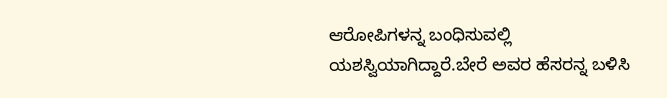ಆರೋಪಿಗಳನ್ನ ಬಂಧಿಸುವಲ್ಲಿ ಯಶಸ್ವಿಯಾಗಿದ್ದಾರೆ.ಬೇರೆ ಅವರ ಹೆಸರನ್ನ ಬಳಿಸಿ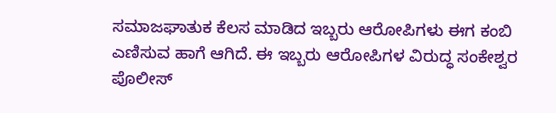ಸಮಾಜಘಾತುಕ ಕೆಲಸ ಮಾಡಿದ ಇಬ್ಬರು ಆರೋಪಿಗಳು ಈಗ ಕಂಬಿ ಎಣಿಸುವ ಹಾಗೆ ಆಗಿದೆ. ಈ ಇಬ್ಬರು ಆರೋಪಿಗಳ ವಿರುದ್ಧ ಸಂಕೇಶ್ವರ ಪೊಲೀಸ್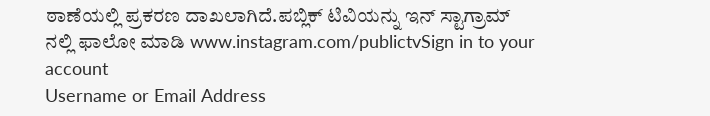ಠಾಣೆಯಲ್ಲಿ ಪ್ರಕರಣ ದಾಖಲಾಗಿದೆ.ಪಬ್ಲಿಕ್ ಟಿವಿಯನ್ನು ಇನ್ ಸ್ಟಾಗ್ರಾಮ್ ನಲ್ಲಿ ಫಾಲೋ ಮಾಡಿ www.instagram.com/publictvSign in to your account
Username or Email Address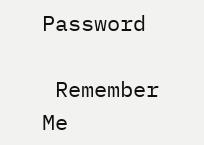Password

 Remember Me